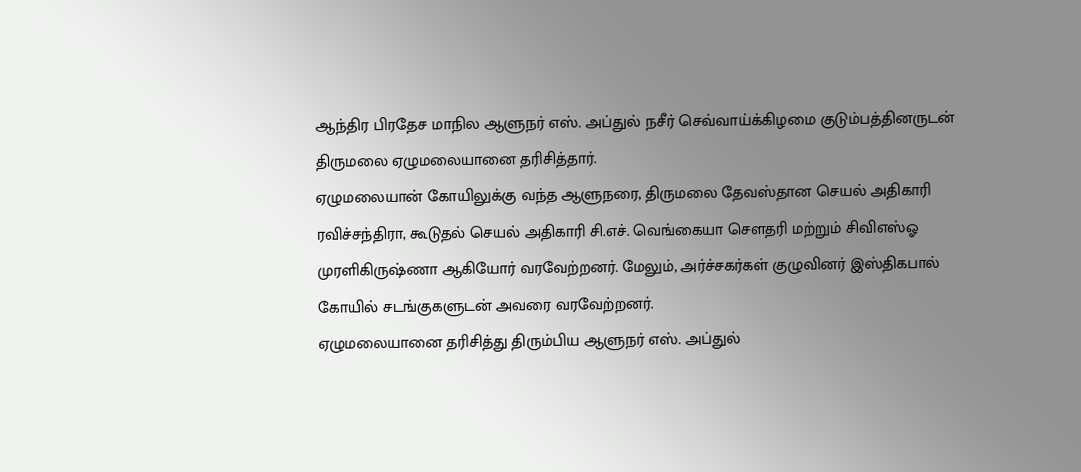ஆந்திர பிரதேச மாநில ஆளுநர் எஸ். அப்துல் நசீர் செவ்வாய்க்கிழமை குடும்பத்தினருடன் திருமலை ஏழுமலையானை தரிசித்தார்.
ஏழுமலையான் கோயிலுக்கு வந்த ஆளுநரை, திருமலை தேவஸ்தான செயல் அதிகாரி ரவிச்சந்திரா, கூடுதல் செயல் அதிகாரி சி.எச். வெங்கையா சௌதரி மற்றும் சிவிஎஸ்ஓ முரளிகிருஷ்ணா ஆகியோர் வரவேற்றனர். மேலும், அர்ச்சகர்கள் குழுவினர் இஸ்திகபால் கோயில் சடங்குகளுடன் அவரை வரவேற்றனர்.
ஏழுமலையானை தரிசித்து திரும்பிய ஆளுநர் எஸ். அப்துல்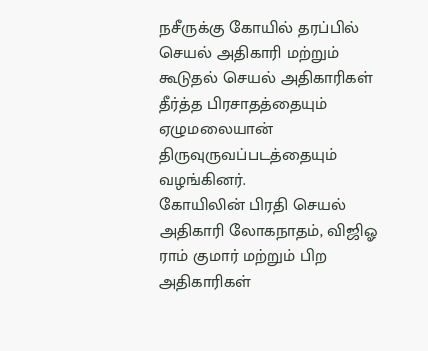நசீருக்கு கோயில் தரப்பில் செயல் அதிகாரி மற்றும் கூடுதல் செயல் அதிகாரிகள் தீர்த்த பிரசாதத்தையும் ஏழுமலையான் திருவுருவப்படத்தையும் வழங்கினர்.
கோயிலின் பிரதி செயல் அதிகாரி லோகநாதம், விஜிஓ ராம் குமார் மற்றும் பிற அதிகாரிகள்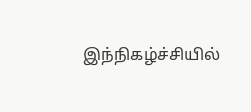இந்நிகழ்ச்சியில்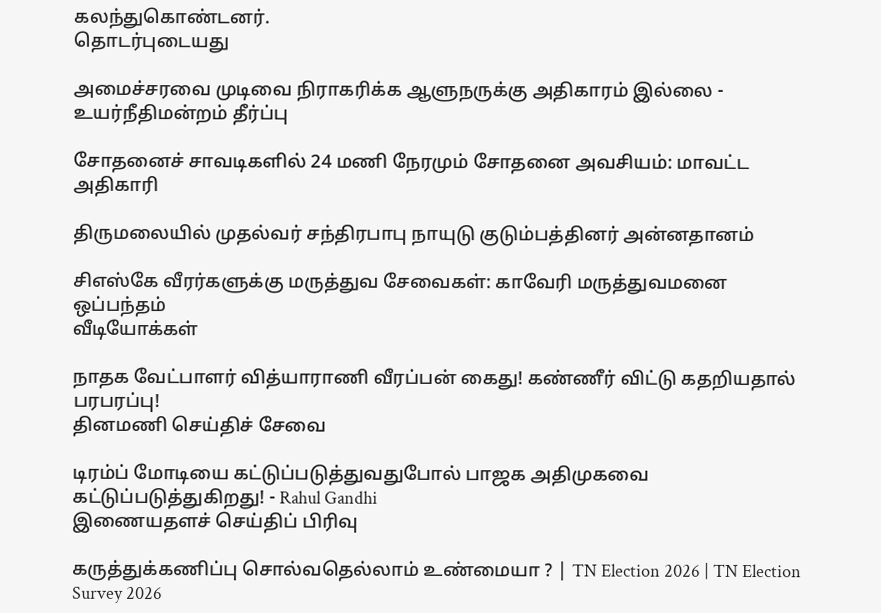கலந்துகொண்டனர்.
தொடர்புடையது

அமைச்சரவை முடிவை நிராகரிக்க ஆளுநருக்கு அதிகாரம் இல்லை - உயர்நீதிமன்றம் தீர்ப்பு

சோதனைச் சாவடிகளில் 24 மணி நேரமும் சோதனை அவசியம்: மாவட்ட அதிகாரி

திருமலையில் முதல்வர் சந்திரபாபு நாயுடு குடும்பத்தினர் அன்னதானம்

சிஎஸ்கே வீரர்களுக்கு மருத்துவ சேவைகள்: காவேரி மருத்துவமனை ஒப்பந்தம்
வீடியோக்கள்

நாதக வேட்பாளர் வித்யாராணி வீரப்பன் கைது! கண்ணீர் விட்டு கதறியதால் பரபரப்பு!
தினமணி செய்திச் சேவை

டிரம்ப் மோடியை கட்டுப்படுத்துவதுபோல் பாஜக அதிமுகவை கட்டுப்படுத்துகிறது! - Rahul Gandhi
இணையதளச் செய்திப் பிரிவு

கருத்துக்கணிப்பு சொல்வதெல்லாம் உண்மையா ? | TN Election 2026 | TN Election Survey 2026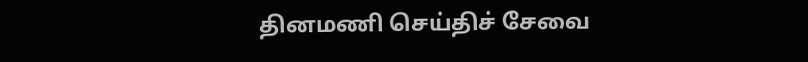தினமணி செய்திச் சேவை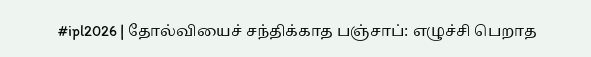#ipl2026 | தோல்வியைச் சந்திக்காத பஞ்சாப்: எழுச்சி பெறாத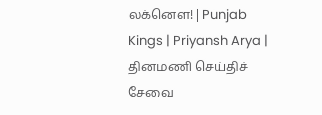லக்னௌ! | Punjab Kings | Priyansh Arya |
தினமணி செய்திச் சேவை